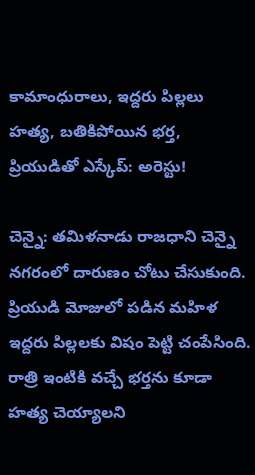కామాంధురాలు, ఇద్దరు పిల్లలు హత్య, బతికిపోయిన భర్త, ప్రియుడితో ఎస్కేప్: అరెస్టు!

చెన్నై: తమిళనాడు రాజధాని చెన్నై నగరంలో దారుణం చోటు చేసుకుంది. ప్రియుడి మోజులో పడిన మహిళ ఇద్దరు పిల్లలకు విషం పెట్టి చంపేసింది. రాత్రి ఇంటికి వచ్చే భర్తను కూడా హత్య చెయ్యాలని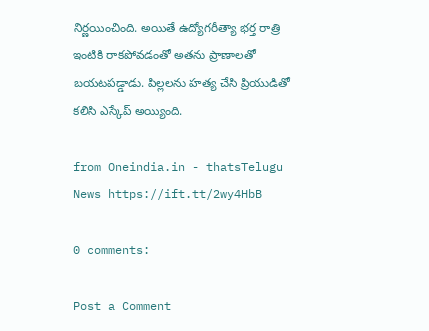నిర్ణయించింది. అయితే ఉద్యోగరీత్యా భర్త రాత్రి ఇంటికి రాకపోవడంతో అతను ప్రాణాలతో బయటపడ్డాడు. పిల్లలను హత్య చేసి ప్రియుడితో కలిసి ఎస్కేప్ అయ్యింది.

from Oneindia.in - thatsTelugu News https://ift.tt/2wy4HbB

0 comments:

Post a Comment